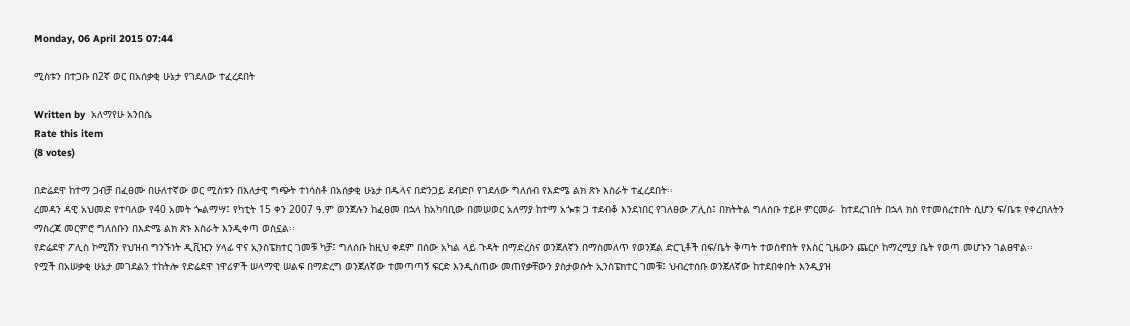Monday, 06 April 2015 07:44

ሚስቱን በተጋቡ በ2ኛ ወር በአሰቃቂ ሁኔታ የገደለው ተፈረደበት

Written by  አለማየሁ አንበሴ
Rate this item
(8 votes)

በድሬደዋ ከተማ ጋብቻ በፈፀሙ በሁለተኛው ወር ሚስቱን በእለታዊ ግጭት ተነሳስቶ በአሰቃቂ ሁኔታ በዱላና በድንጋይ ደብድቦ የገደለው ግለሰብ የእድሜ ልክ ጽኑ እስራት ተፈረደበት፡፡
ረመዳን ዳዊ አህመድ የተባለው የ40 አመት ጐልማሣ፤ የካቲት 15 ቀን 2007 ዓ.ም ወንጀሉን ከፈፀመ በኋላ ከአካባቢው በመሠወር አለማያ ከተማ አጐቱ ጋ ተደብቆ እንደነበር የገለፀው ፖሊስ፤ በክትትል ግለሰቡ ተይዞ ምርመራ  ከተደረገበት በኋላ ክስ የተመሰረተበት ሲሆን ፍ/ቤቱ የቀረበለትን ማስረጃ መርምሮ ግለሰቡን በእድሜ ልክ ጽኑ እስራት እንዲቀጣ ወስኗል፡፡
የድሬደዋ ፖሊስ ኮሚሽን የህዝብ ግንኙነት ዲቪዢን ሃላፊ ዋና ኢንስፔክተር ገመቹ ካቻ፤ ግለሰቡ ከዚህ ቀደም በሰው አካል ላይ ጉዳት በማድረስና ወንጀለኛን በማስመለጥ የወንጀል ድርጊቶች በፍ/ቤት ቅጣት ተወስኖበት የእስር ጊዜውን ጨርሶ ከማረሚያ ቤት የወጣ መሆኑን ገልፀዋል፡፡
የሟች በአሠቃቂ ሁኔታ መገደልን ተከትሎ የድሬደዋ ነዋሪዎች ሠላማዊ ሠልፍ በማድረግ ወንጀለኛው ተመጣጣኝ ፍርድ እንዲሰጠው መጠየቃቸውን ያስታወሱት ኢንስፔክተር ገመቹ፤ ህብረተሰቡ ወንጀለኛው ከተደበቀበት እንዲያዝ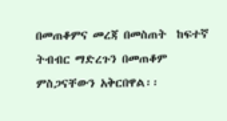በመጠቆምና መረጃ በመስጠት  ከፍተኛ ትብብር ማድረጉን በመጠቆም ምስጋናቸውን አቅርበዋል፡፡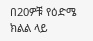በ20ዎቹ የዕድሜ ክልል ላይ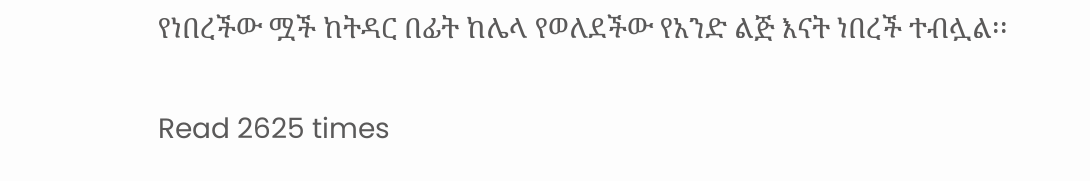የነበረችው ሟች ከትዳር በፊት ከሌላ የወለደችው የአንድ ልጅ እናት ነበረች ተብሏል፡፡

Read 2625 times